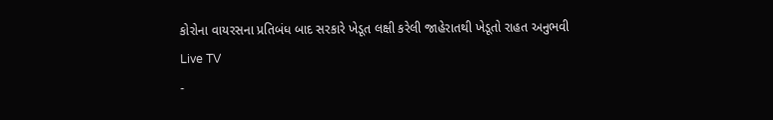કોરોના વાયરસના પ્રતિબંધ બાદ સરકારે ખેડૂત લક્ષી કરેલી જાહેરાતથી ખેડૂતો રાહત અનુભવી
Live TV
-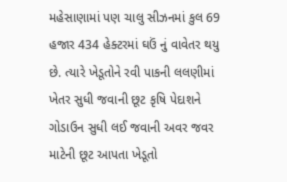મહેસાણામાં પણ ચાલુ સીઝનમાં કુલ 69 હજાર 434 હેક્ટરમાં ઘઉં નું વાવેતર થયુ છે. ત્યારે ખેડૂતોને રવી પાકની લલણીમાં ખેતર સુધી જવાની છૂટ કૃષિ પેદાશને ગોડાઉન સુધી લઈ જવાની અવર જવર માટેની છૂટ આપતા ખેડૂતો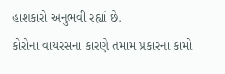હાશકારો અનુભવી રહ્યાં છે.
કોરોના વાયરસના કારણે તમામ પ્રકારના કામો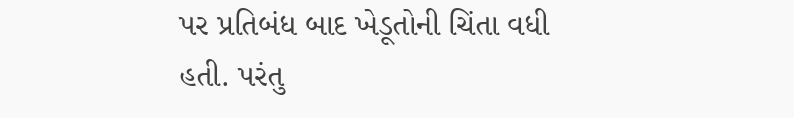પર પ્રતિબંધ બાદ ખેડૂતોની ચિંતા વધી હતી. પરંતુ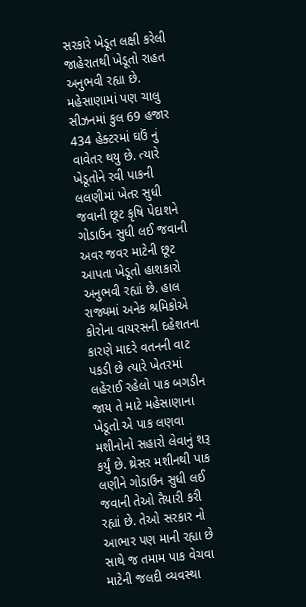સરકારે ખેડૂત લક્ષી કરેલી જાહેરાતથી ખેડૂતો રાહત અનુભવી રહ્યા છે. મહેસાણામાં પણ ચાલુ સીઝનમાં કુલ 69 હજાર 434 હેક્ટરમાં ઘઉં નું વાવેતર થયુ છે. ત્યારે ખેડૂતોને રવી પાકની લલણીમાં ખેતર સુધી જવાની છૂટ કૃષિ પેદાશને ગોડાઉન સુધી લઈ જવાની અવર જવર માટેની છૂટ આપતા ખેડૂતો હાશકારો અનુભવી રહ્યાં છે. હાલ રાજ્યમાં અનેક શ્રમિકોએ કોરોના વાયરસની દહેશતના કારણે માદરે વતનની વાટ પકડી છે ત્યારે ખેતરમાં લહેરાઈ રહેલો પાક બગડીન જાય તે માટે મહેસાણાના ખેડૂતો એ પાક લણવા મશીનોનો સહારો લેવાનું શરૂ કર્યું છે. થ્રેસર મશીનથી પાક લણીને ગોડાઉન સુધી લઈ જવાની તેઓ તૈયારી કરી રહ્યાં છે. તેઓ સરકાર નો આભાર પણ માની રહ્યા છે સાથે જ તમામ પાક વેચવા માટેની જલદી વ્યવસ્થા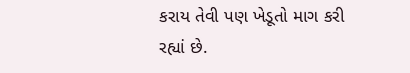કરાય તેવી પણ ખેડૂતો માગ કરી રહ્યાં છે.